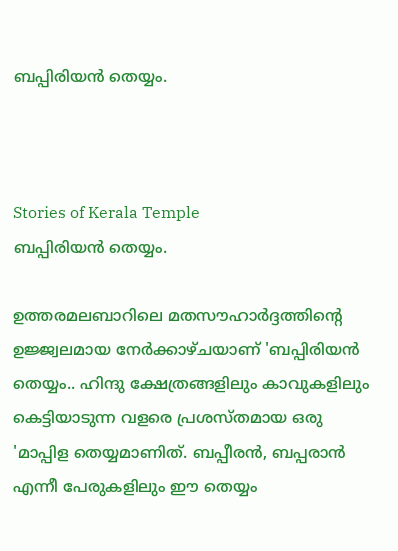ബപ്പിരിയൻ തെയ്യം.



Stories of Kerala Temple
ബപ്പിരിയൻ തെയ്യം.

ഉത്തരമലബാറിലെ മതസൗഹാർദ്ദത്തിന്റെ ഉജ്ജ്വലമായ നേർക്കാഴ്ചയാണ് 'ബപ്പിരിയൻ തെയ്യം.. ഹിന്ദു ക്ഷേത്രങ്ങളിലും കാവുകളിലും കെട്ടിയാടുന്ന വളരെ പ്രശസ്തമായ ഒരു 'മാപ്പിള തെയ്യമാണിത്. ബപ്പീരൻ, ബപ്പരാൻ എന്നീ പേരുകളിലും ഈ തെയ്യം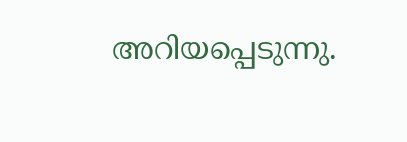അറിയപ്പെടുന്നു.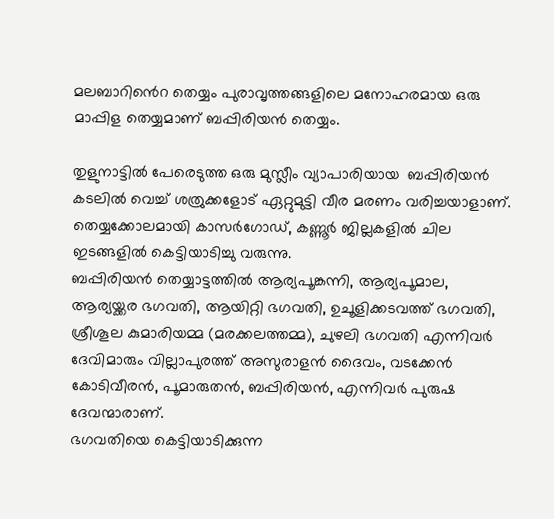മലബാറിൻെറ തെയ്യം പുരാവൃത്തങ്ങളിലെ മനോഹരമായ ഒരു മാപ്പിള തെയ്യമാണ് ബപ്പിരിയൻ തെയ്യം.

തുളുനാട്ടിൽ പേരെടുത്ത ഒരു മുസ്ലീം വ്യാപാരിയായ  ബപ്പിരിയൻ
കടലിൽ വെച്ച് ശത്രുക്കളോട് ഏറ്റുമുട്ടി വീര മരണം വരിച്ചയാളാണ്.
തെയ്യക്കോലമായി കാസർഗോഡ്, കണ്ണൂര്‍ ജില്ലകളിൽ ചില ഇടങ്ങളിൽ കെട്ടിയാടിച്ചു വരുന്നു.
ബപ്പിരിയൻ തെയ്യാട്ടത്തിൽ ആര്യപൂങ്കന്നി, ആര്യപൂമാല, ആര്യയ്ക്കര ഭഗവതി, ആയിറ്റി ഭഗവതി, ഉചൂളിക്കടവത്ത് ഭഗവതി, ശ്രീശൂല കുമാരിയമ്മ (മരക്കലത്തമ്മ), ചുഴലി ഭഗവതി എന്നിവര്‍ ദേവിമാരും വില്ലാപുരത്ത് അസുരാളന്‍ ദൈവം, വടക്കേന്‍ കോടിവീരന്‍, പൂമാരുതന്‍, ബപ്പിരിയന്‍, എന്നിവര്‍ പുരുഷ ദേവന്മാരാണ്.
ഭഗവതിയെ കെട്ടിയാടിക്കുന്ന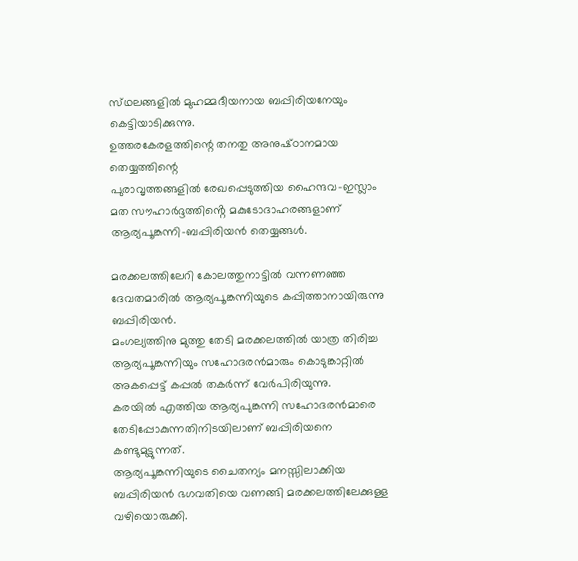സ്‌ഥലങ്ങളില്‍ മുഹമ്മദീയനായ ബപ്പിരിയനേയും കെട്ടിയാടിക്കുന്നു.
ഉത്തരകേരളത്തിന്റെ തനതു അനുഷ്‌ഠാനമായ തെയ്യത്തിന്റെ
പുരാവൃത്തങ്ങളിൽ രേഖപ്പെടുത്തിയ ഹൈന്ദവ-ഇസ്ലാം മത സൗഹാർദ്ദത്തിൻ്റെ മകുടോദാഹരങ്ങളാണ് ആര്യപൂങ്കന്നി-ബപ്പിരിയൻ തെയ്യങ്ങൾ.

മരക്കലത്തിലേറി കോലത്തുനാട്ടിൽ വന്നണഞ്ഞ ദേവതമാരിൽ ആര്യപൂങ്കന്നിയുടെ കപ്പിത്താനായിരുന്നു ബപ്പിരിയൻ.
മംഗല്യത്തിനു മുത്തു തേടി മരക്കലത്തിൽ യാത്ര തിരിച്ച ആര്യപൂങ്കന്നിയും സഹോദരൻമാരും കൊടുങ്കാറ്റിൽ അകപ്പെട്ട് കപ്പൽ തകർന്ന് വേർപിരിയുന്നു.
കരയിൽ എത്തിയ ആര്യപുങ്കന്നി സഹോദരൻമാരെ തേടിപ്പോകുന്നതിനിടയിലാണ് ബപ്പിരിയനെ കണ്ടുമുട്ടുന്നത്.
ആര്യപൂങ്കന്നിയുടെ ചൈതന്യം മനസ്സിലാക്കിയ ബപ്പിരിയൻ ഭഗവതിയെ വണങ്ങി മരക്കലത്തിലേക്കുള്ള വഴിയൊരുക്കി.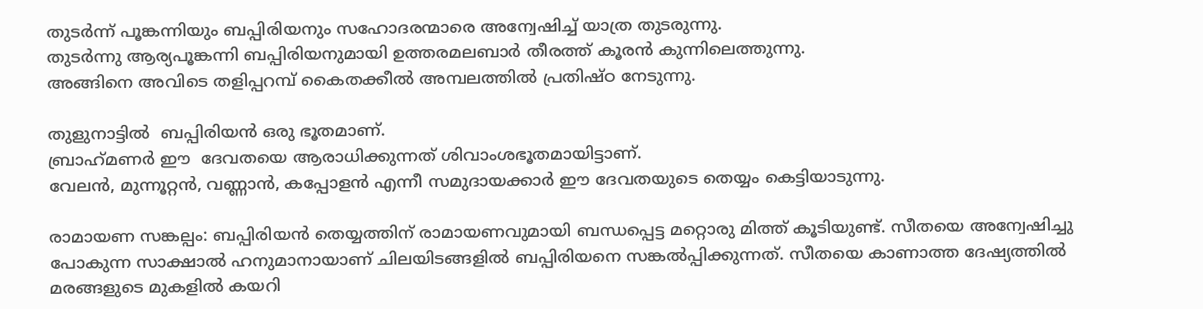തുടർന്ന് പൂങ്കന്നിയും ബപ്പിരിയനും സഹോദരന്മാരെ അന്വേഷിച്ച് യാത്ര തുടരുന്നു.
തുടര്‍ന്നു ആര്യപൂങ്കന്നി ബപ്പിരിയനുമായി ഉത്തരമലബാര്‍ തീരത്ത് കൂരന്‍ കുന്നിലെത്തുന്നു.
അങ്ങിനെ അവിടെ തളിപ്പറമ്പ് കൈതക്കീല്‍ അമ്പലത്തില്‍ പ്രതിഷ്ഠ നേടുന്നു.

തുളുനാട്ടിൽ  ബപ്പിരിയൻ ഒരു ഭൂതമാണ്.
ബ്രാഹ്‌മണർ ഈ  ദേവതയെ ആരാധിക്കുന്നത് ശിവാംശഭൂതമായിട്ടാണ്.
വേലൻ, മുന്നൂറ്റൻ, വണ്ണാൻ, കപ്പോളൻ എന്നീ സമുദായക്കാർ ഈ ദേവതയുടെ തെയ്യം കെട്ടിയാടുന്നു.

രാമായണ സങ്കല്പം: ബപ്പിരിയൻ തെയ്യത്തിന് രാമായണവുമായി ബന്ധപ്പെട്ട മറ്റൊരു മിത്ത് കൂടിയുണ്ട്. സീതയെ അന്വേഷിച്ചു പോകുന്ന സാക്ഷാൽ ഹനുമാനായാണ് ചിലയിടങ്ങളിൽ ബപ്പിരിയനെ സങ്കൽപ്പിക്കുന്നത്. സീതയെ കാണാത്ത ദേഷ്യത്തിൽ മരങ്ങളുടെ മുകളിൽ കയറി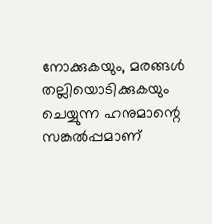നോക്കുകയും, മരങ്ങൾ തല്ലിയൊടിക്കുകയും ചെയ്യുന്ന ഹനുമാന്റെ സങ്കൽപ്പമാണ്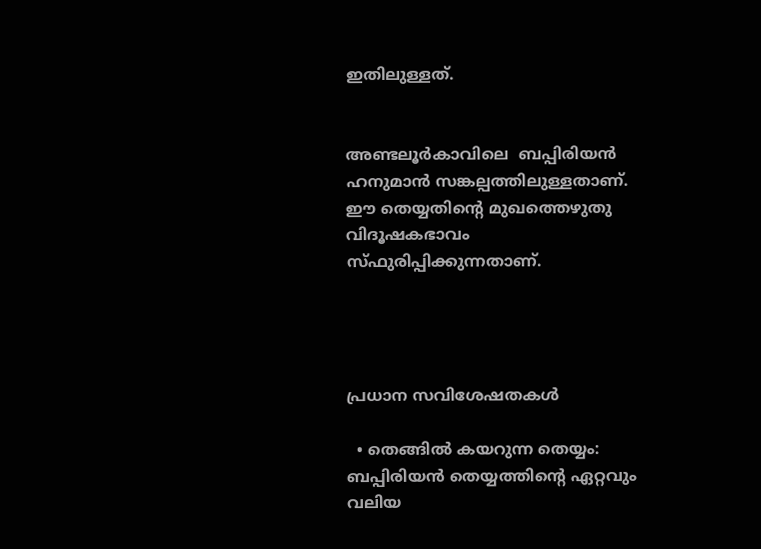ഇതിലുള്ളത്.


അണ്ടലൂർകാവിലെ  ബപ്പിരിയൻ  ഹനുമാൻ സങ്കല്പത്തിലുള്ളതാണ്.
ഈ തെയ്യതിന്റെ മുഖത്തെഴുതു വിദൂഷകഭാവം സ്ഫുരിപ്പിക്കുന്നതാണ്.




പ്രധാന സവിശേഷതകൾ

  • തെങ്ങിൽ കയറുന്ന തെയ്യം: ബപ്പിരിയൻ തെയ്യത്തിന്റെ ഏറ്റവും വലിയ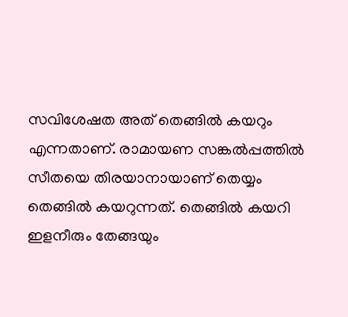സവിശേഷത അത് തെങ്ങിൽ കയറും എന്നതാണ്. രാമായണ സങ്കൽപ്പത്തിൽ സീതയെ തിരയാനായാണ് തെയ്യം തെങ്ങിൽ കയറുന്നത്. തെങ്ങിൽ കയറി ഇളനീരും തേങ്ങയും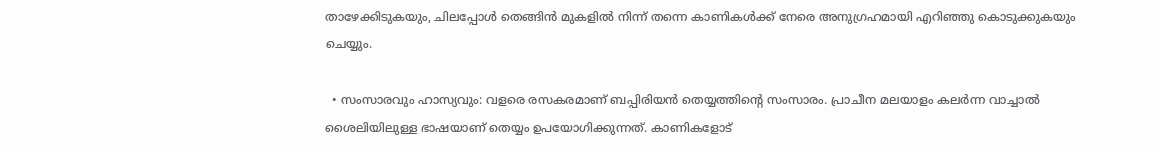താഴേക്കിടുകയും, ചിലപ്പോൾ തെങ്ങിൻ മുകളിൽ നിന്ന് തന്നെ കാണികൾക്ക് നേരെ അനുഗ്രഹമായി എറിഞ്ഞു കൊടുക്കുകയും ചെയ്യും.

  • സംസാരവും ഹാസ്യവും: വളരെ രസകരമാണ് ബപ്പിരിയൻ തെയ്യത്തിന്റെ സംസാരം. പ്രാചീന മലയാളം കലർന്ന വാച്ചാൽ ശൈലിയിലുള്ള ഭാഷയാണ് തെയ്യം ഉപയോഗിക്കുന്നത്. കാണികളോട്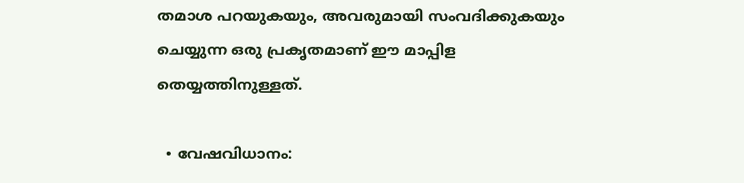തമാശ പറയുകയും, അവരുമായി സംവദിക്കുകയും ചെയ്യുന്ന ഒരു പ്രകൃതമാണ് ഈ മാപ്പിള തെയ്യത്തിനുള്ളത്.

  • വേഷവിധാനം: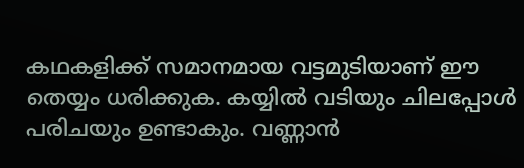കഥകളിക്ക് സമാനമായ വട്ടമുടിയാണ് ഈ തെയ്യം ധരിക്കുക. കയ്യിൽ വടിയും ചിലപ്പോൾ പരിചയും ഉണ്ടാകും. വണ്ണാൻ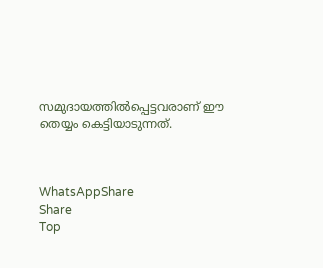സമുദായത്തിൽപ്പെട്ടവരാണ് ഈ തെയ്യം കെട്ടിയാടുന്നത്.



WhatsAppShare
Share
Top